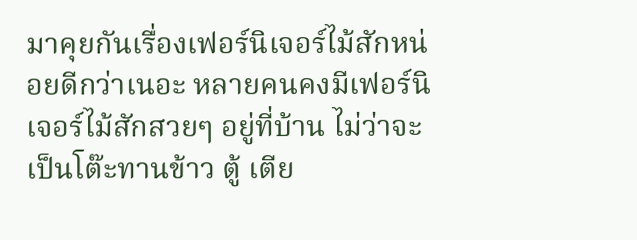มาคุยกันเรื่องเฟอร์นิเจอร์ไม้สักหน่อยดีกว่าเนอะ หลายคนคงมีเฟอร์นิเจอร์ไม้สักสวยๆ อยู่ที่บ้าน ไม่ว่าจะเป็นโต๊ะทานข้าว ตู้ เตีย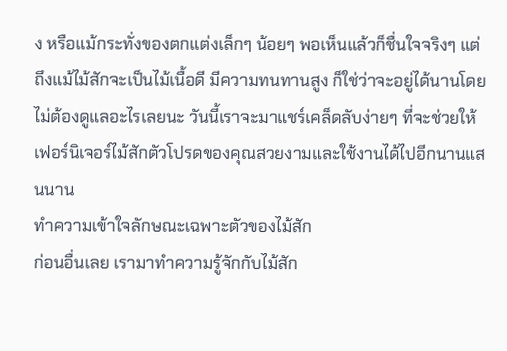ง หรือแม้กระทั่งของตกแต่งเล็กๆ น้อยๆ พอเห็นแล้วก็ชื่นใจจริงๆ แต่ถึงแม้ไม้สักจะเป็นไม้เนื้อดี มีความทนทานสูง ก็ใช่ว่าจะอยู่ได้นานโดยไม่ต้องดูแลอะไรเลยนะ วันนี้เราจะมาแชร์เคล็ดลับง่ายๆ ที่จะช่วยให้เฟอร์นิเจอร์ไม้สักตัวโปรดของคุณสวยงามและใช้งานได้ไปอีกนานแสนนาน
ทำความเข้าใจลักษณะเฉพาะตัวของไม้สัก
ก่อนอื่นเลย เรามาทำความรู้จักกับไม้สัก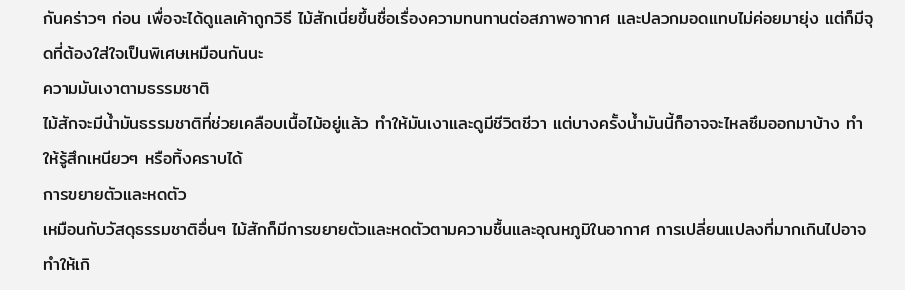กันคร่าวๆ ก่อน เพื่อจะได้ดูแลเค้าถูกวิธี ไม้สักเนี่ยขึ้นชื่อเรื่องความทนทานต่อสภาพอากาศ และปลวกมอดแทบไม่ค่อยมายุ่ง แต่ก็มีจุดที่ต้องใส่ใจเป็นพิเศษเหมือนกันนะ
ความมันเงาตามธรรมชาติ
ไม้สักจะมีน้ำมันธรรมชาติที่ช่วยเคลือบเนื้อไม้อยู่แล้ว ทำให้มันเงาและดูมีชีวิตชีวา แต่บางครั้งน้ำมันนี้ก็อาจจะไหลซึมออกมาบ้าง ทำให้รู้สึกเหนียวๆ หรือทิ้งคราบได้
การขยายตัวและหดตัว
เหมือนกับวัสดุธรรมชาติอื่นๆ ไม้สักก็มีการขยายตัวและหดตัวตามความชื้นและอุณหภูมิในอากาศ การเปลี่ยนแปลงที่มากเกินไปอาจทำให้เกิ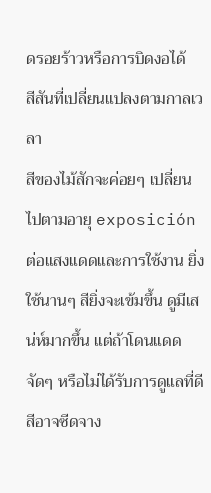ดรอยร้าวหรือการบิดงอได้
สีสันที่เปลี่ยนแปลงตามกาลเวลา
สีของไม้สักจะค่อยๆ เปลี่ยนไปตามอายุ exposición ต่อแสงแดดและการใช้งาน ยิ่งใช้นานๆ สียิ่งจะเข้มขึ้น ดูมีเสน่ห์มากขึ้น แต่ถ้าโดนแดดจัดๆ หรือไม่ได้รับการดูแลที่ดี สีอาจซีดจาง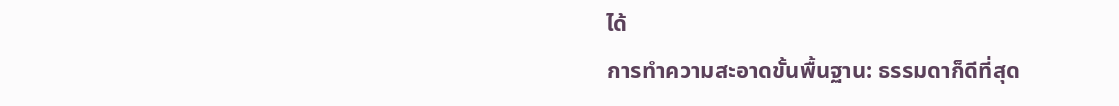ได้
การทำความสะอาดขั้นพื้นฐาน: ธรรมดาก็ดีที่สุด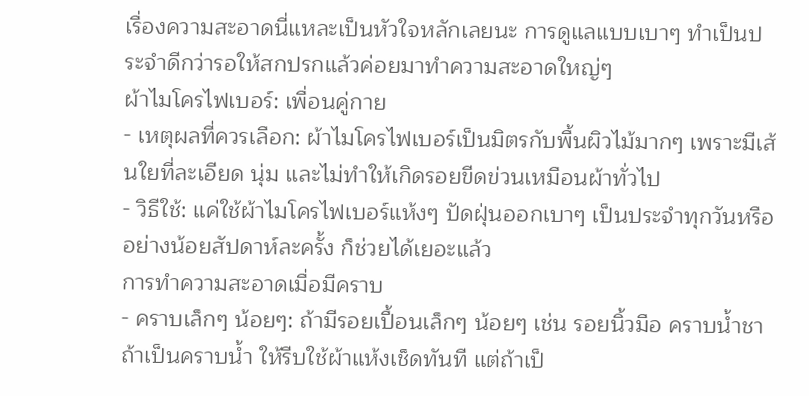เรื่องความสะอาดนี่แหละเป็นหัวใจหลักเลยนะ การดูแลแบบเบาๆ ทำเป็นประจำดีกว่ารอให้สกปรกแล้วค่อยมาทำความสะอาดใหญ่ๆ
ผ้าไมโครไฟเบอร์: เพื่อนคู่กาย
- เหตุผลที่ควรเลือก: ผ้าไมโครไฟเบอร์เป็นมิตรกับพื้นผิวไม้มากๆ เพราะมีเส้นใยที่ละเอียด นุ่ม และไม่ทำให้เกิดรอยขีดข่วนเหมือนผ้าทั่วไป
- วิธีใช้: แค่ใช้ผ้าไมโครไฟเบอร์แห้งๆ ปัดฝุ่นออกเบาๆ เป็นประจำทุกวันหรืออย่างน้อยสัปดาห์ละครั้ง ก็ช่วยได้เยอะแล้ว
การทำความสะอาดเมื่อมีคราบ
- คราบเล็กๆ น้อยๆ: ถ้ามีรอยเปื้อนเล็กๆ น้อยๆ เช่น รอยนิ้วมือ คราบน้ำชา ถ้าเป็นคราบน้ำ ให้รีบใช้ผ้าแห้งเช็ดทันที แต่ถ้าเป็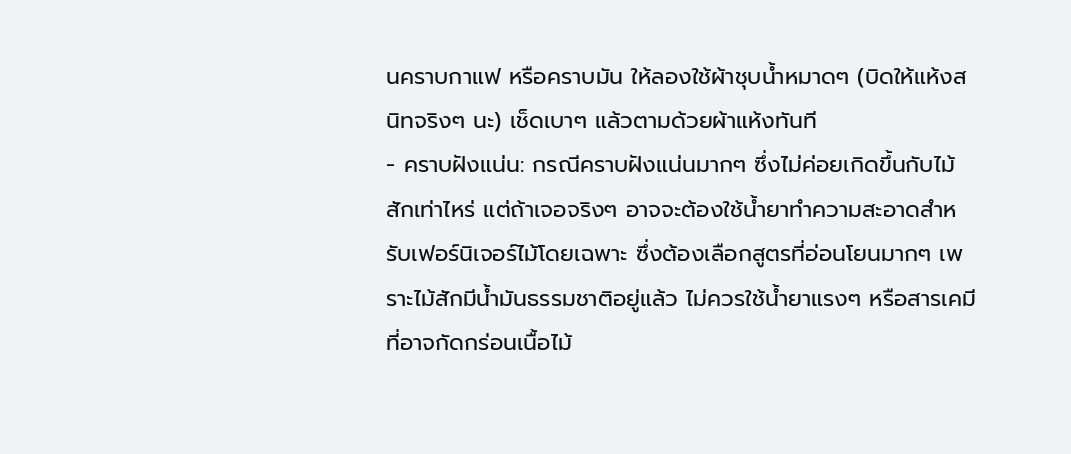นคราบกาแฟ หรือคราบมัน ให้ลองใช้ผ้าชุบน้ำหมาดๆ (บิดให้แห้งสนิทจริงๆ นะ) เช็ดเบาๆ แล้วตามด้วยผ้าแห้งทันที
- คราบฝังแน่น: กรณีคราบฝังแน่นมากๆ ซึ่งไม่ค่อยเกิดขึ้นกับไม้สักเท่าไหร่ แต่ถ้าเจอจริงๆ อาจจะต้องใช้น้ำยาทำความสะอาดสำหรับเฟอร์นิเจอร์ไม้โดยเฉพาะ ซึ่งต้องเลือกสูตรที่อ่อนโยนมากๆ เพราะไม้สักมีน้ำมันธรรมชาติอยู่แล้ว ไม่ควรใช้น้ำยาแรงๆ หรือสารเคมีที่อาจกัดกร่อนเนื้อไม้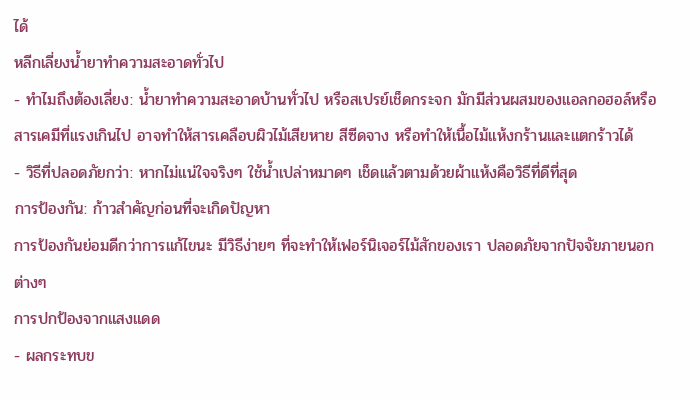ได้
หลีกเลี่ยงน้ำยาทำความสะอาดทั่วไป
- ทำไมถึงต้องเลี่ยง: น้ำยาทำความสะอาดบ้านทั่วไป หรือสเปรย์เช็ดกระจก มักมีส่วนผสมของแอลกอฮอล์หรือสารเคมีที่แรงเกินไป อาจทำให้สารเคลือบผิวไม้เสียหาย สีซีดจาง หรือทำให้เนื้อไม้แห้งกร้านและแตกร้าวได้
- วิธีที่ปลอดภัยกว่า: หากไม่แน่ใจจริงๆ ใช้น้ำเปล่าหมาดๆ เช็ดแล้วตามด้วยผ้าแห้งคือวิธีที่ดีที่สุด
การป้องกัน: ก้าวสำคัญก่อนที่จะเกิดปัญหา
การป้องกันย่อมดีกว่าการแก้ไขนะ มีวิธีง่ายๆ ที่จะทำให้เฟอร์นิเจอร์ไม้สักของเรา ปลอดภัยจากปัจจัยภายนอกต่างๆ
การปกป้องจากแสงแดด
- ผลกระทบข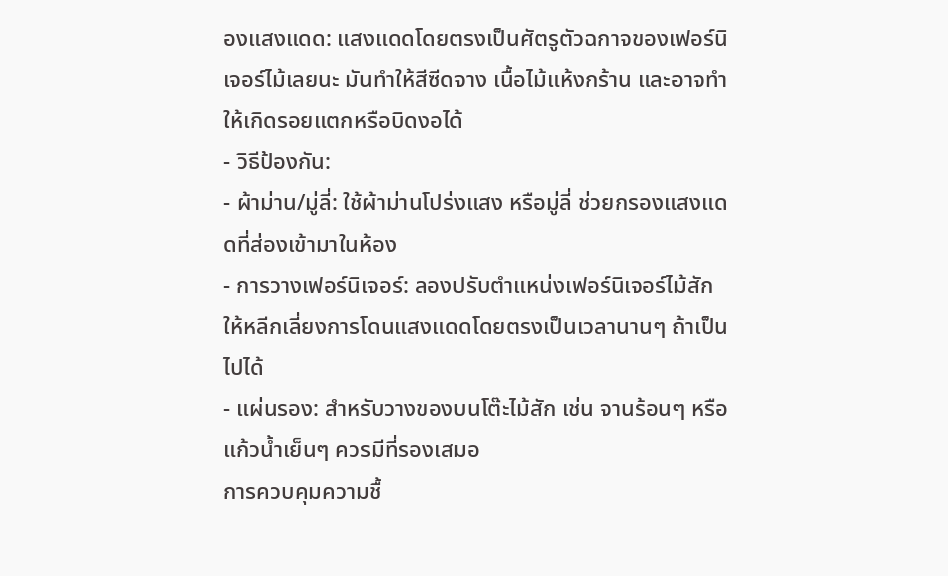องแสงแดด: แสงแดดโดยตรงเป็นศัตรูตัวฉกาจของเฟอร์นิเจอร์ไม้เลยนะ มันทำให้สีซีดจาง เนื้อไม้แห้งกร้าน และอาจทำให้เกิดรอยแตกหรือบิดงอได้
- วิธีป้องกัน:
- ผ้าม่าน/มู่ลี่: ใช้ผ้าม่านโปร่งแสง หรือมู่ลี่ ช่วยกรองแสงแดดที่ส่องเข้ามาในห้อง
- การวางเฟอร์นิเจอร์: ลองปรับตำแหน่งเฟอร์นิเจอร์ไม้สัก ให้หลีกเลี่ยงการโดนแสงแดดโดยตรงเป็นเวลานานๆ ถ้าเป็นไปได้
- แผ่นรอง: สำหรับวางของบนโต๊ะไม้สัก เช่น จานร้อนๆ หรือแก้วน้ำเย็นๆ ควรมีที่รองเสมอ
การควบคุมความชื้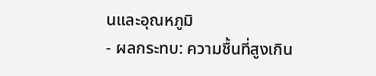นและอุณหภูมิ
- ผลกระทบ: ความชื้นที่สูงเกิน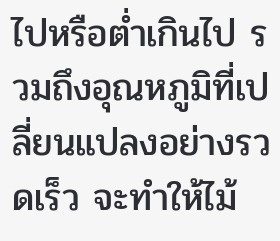ไปหรือต่ำเกินไป รวมถึงอุณหภูมิที่เปลี่ยนแปลงอย่างรวดเร็ว จะทำให้ไม้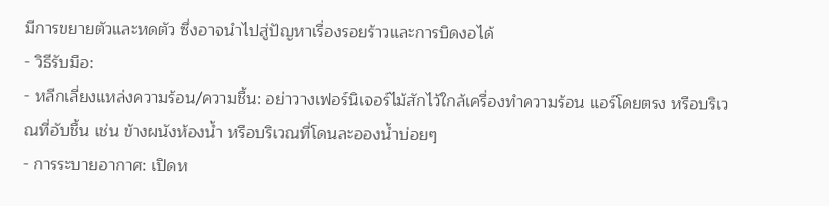มีการขยายตัวและหดตัว ซึ่งอาจนำไปสู่ปัญหาเรื่องรอยร้าวและการบิดงอได้
- วิธีรับมือ:
- หลีกเลี่ยงแหล่งความร้อน/ความชื้น: อย่าวางเฟอร์นิเจอร์ไม้สักไว้ใกล้เครื่องทำความร้อน แอร์โดยตรง หรือบริเวณที่อับชื้น เช่น ข้างผนังห้องน้ำ หรือบริเวณที่โดนละอองน้ำบ่อยๆ
- การระบายอากาศ: เปิดห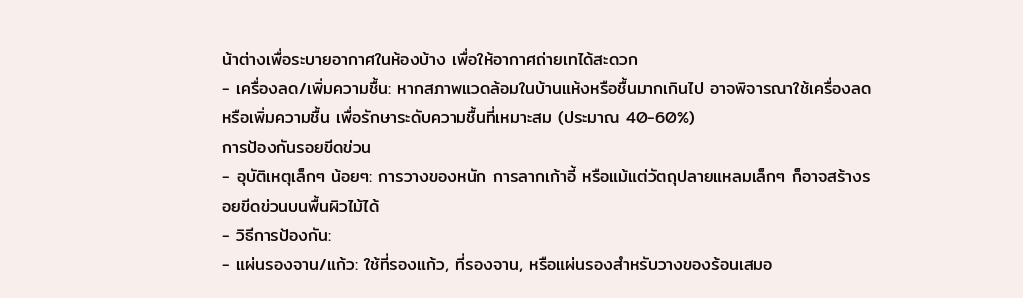น้าต่างเพื่อระบายอากาศในห้องบ้าง เพื่อให้อากาศถ่ายเทได้สะดวก
- เครื่องลด/เพิ่มความชื้น: หากสภาพแวดล้อมในบ้านแห้งหรือชื้นมากเกินไป อาจพิจารณาใช้เครื่องลดหรือเพิ่มความชื้น เพื่อรักษาระดับความชื้นที่เหมาะสม (ประมาณ 40-60%)
การป้องกันรอยขีดข่วน
- อุบัติเหตุเล็กๆ น้อยๆ: การวางของหนัก การลากเก้าอี้ หรือแม้แต่วัตถุปลายแหลมเล็กๆ ก็อาจสร้างรอยขีดข่วนบนพื้นผิวไม้ได้
- วิธีการป้องกัน:
- แผ่นรองจาน/แก้ว: ใช้ที่รองแก้ว, ที่รองจาน, หรือแผ่นรองสำหรับวางของร้อนเสมอ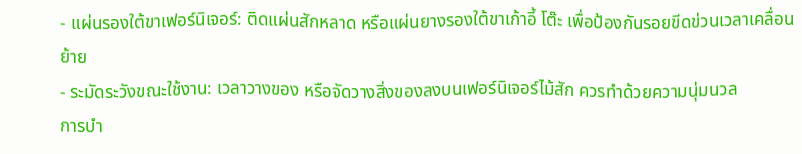- แผ่นรองใต้ขาเฟอร์นิเจอร์: ติดแผ่นสักหลาด หรือแผ่นยางรองใต้ขาเก้าอี้ โต๊ะ เพื่อป้องกันรอยขีดข่วนเวลาเคลื่อนย้าย
- ระมัดระวังขณะใช้งาน: เวลาวางของ หรือจัดวางสิ่งของลงบนเฟอร์นิเจอร์ไม้สัก ควรทำด้วยความนุ่มนวล
การบำ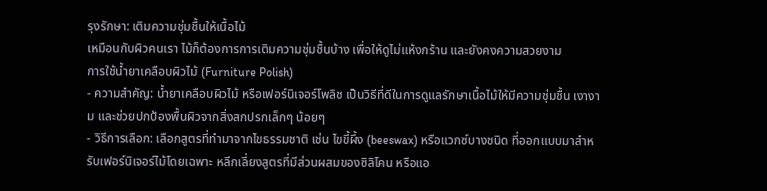รุงรักษา: เติมความชุ่มชื้นให้เนื้อไม้
เหมือนกับผิวคนเรา ไม้ก็ต้องการการเติมความชุ่มชื้นบ้าง เพื่อให้ดูไม่แห้งกร้าน และยังคงความสวยงาม
การใช้น้ำยาเคลือบผิวไม้ (Furniture Polish)
- ความสำคัญ: น้ำยาเคลือบผิวไม้ หรือเฟอร์นิเจอร์โพลิช เป็นวิธีที่ดีในการดูแลรักษาเนื้อไม้ให้มีความชุ่มชื้น เงางาม และช่วยปกป้องพื้นผิวจากสิ่งสกปรกเล็กๆ น้อยๆ
- วิธีการเลือก: เลือกสูตรที่ทำมาจากไขธรรมชาติ เช่น ไขขี้ผึ้ง (beeswax) หรือแวกซ์บางชนิด ที่ออกแบบมาสำหรับเฟอร์นิเจอร์ไม้โดยเฉพาะ หลีกเลี่ยงสูตรที่มีส่วนผสมของซิลิโคน หรือแอ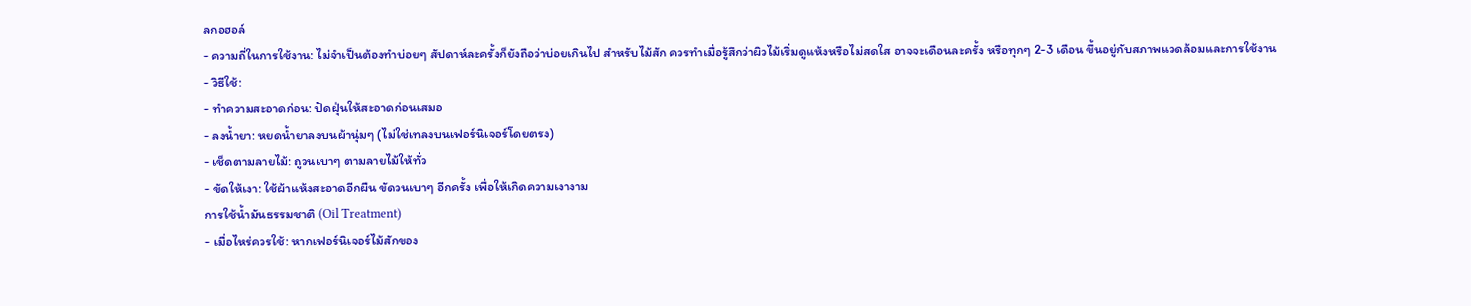ลกอฮอล์
- ความถี่ในการใช้งาน: ไม่จำเป็นต้องทำบ่อยๆ สัปดาห์ละครั้งก็ยังถือว่าบ่อยเกินไป สำหรับไม้สัก ควรทำเมื่อรู้สึกว่าผิวไม้เริ่มดูแห้งหรือไม่สดใส อาจจะเดือนละครั้ง หรือทุกๆ 2-3 เดือน ขึ้นอยู่กับสภาพแวดล้อมและการใช้งาน
- วิธีใช้:
- ทำความสะอาดก่อน: ปัดฝุ่นให้สะอาดก่อนเสมอ
- ลงน้ำยา: หยดน้ำยาลงบนผ้านุ่มๆ (ไม่ใช่เทลงบนเฟอร์นิเจอร์โดยตรง)
- เช็ดตามลายไม้: ถูวนเบาๆ ตามลายไม้ให้ทั่ว
- ขัดให้เงา: ใช้ผ้าแห้งสะอาดอีกผืน ขัดวนเบาๆ อีกครั้ง เพื่อให้เกิดความเงางาม
การใช้น้ำมันธรรมชาติ (Oil Treatment)
- เมื่อไหร่ควรใช้: หากเฟอร์นิเจอร์ไม้สักของ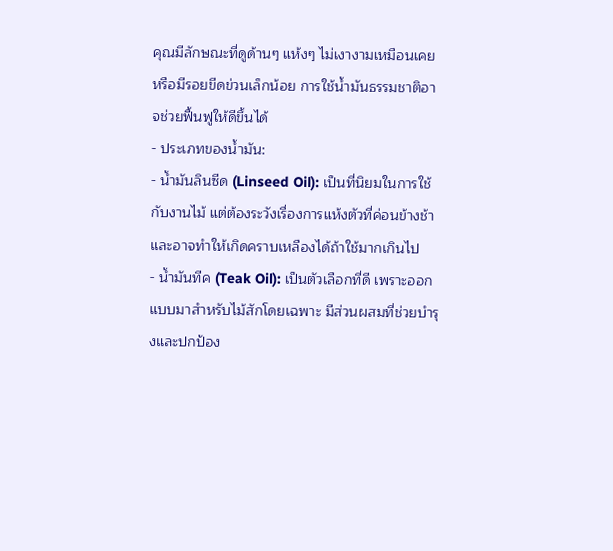คุณมีลักษณะที่ดูด้านๆ แห้งๆ ไม่เงางามเหมือนเคย หรือมีรอยขีดข่วนเล็กน้อย การใช้น้ำมันธรรมชาติอาจช่วยฟื้นฟูให้ดีขึ้นได้
- ประเภทของน้ำมัน:
- น้ำมันลินซีด (Linseed Oil): เป็นที่นิยมในการใช้กับงานไม้ แต่ต้องระวังเรื่องการแห้งตัวที่ค่อนข้างช้า และอาจทำให้เกิดคราบเหลืองได้ถ้าใช้มากเกินไป
- น้ำมันทีค (Teak Oil): เป็นตัวเลือกที่ดี เพราะออกแบบมาสำหรับไม้สักโดยเฉพาะ มีส่วนผสมที่ช่วยบำรุงและปกป้อง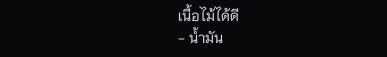เนื้อไม้ได้ดี
- น้ำมัน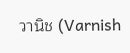วานิช (Varnish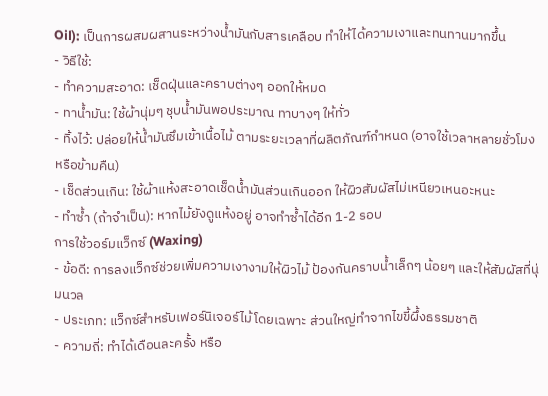Oil): เป็นการผสมผสานระหว่างน้ำมันกับสารเคลือบ ทำให้ได้ความเงาและทนทานมากขึ้น
- วิธีใช้:
- ทำความสะอาด: เช็ดฝุ่นและคราบต่างๆ ออกให้หมด
- ทาน้ำมัน: ใช้ผ้านุ่มๆ ชุบน้ำมันพอประมาณ ทาบางๆ ให้ทั่ว
- ทิ้งไว้: ปล่อยให้น้ำมันซึมเข้าเนื้อไม้ ตามระยะเวลาที่ผลิตภัณฑ์กำหนด (อาจใช้เวลาหลายชั่วโมง หรือข้ามคืน)
- เช็ดส่วนเกิน: ใช้ผ้าแห้งสะอาดเช็ดน้ำมันส่วนเกินออก ให้ผิวสัมผัสไม่เหนียวเหนอะหนะ
- ทำซ้ำ (ถ้าจำเป็น): หากไม้ยังดูแห้งอยู่ อาจทำซ้ำได้อีก 1-2 รอบ
การใช้วอร์มแว็กซ์ (Waxing)
- ข้อดี: การลงแว็กซ์ช่วยเพิ่มความเงางามให้ผิวไม้ ป้องกันคราบน้ำเล็กๆ น้อยๆ และให้สัมผัสที่นุ่มนวล
- ประเภท: แว็กซ์สำหรับเฟอร์นิเจอร์ไม้โดยเฉพาะ ส่วนใหญ่ทำจากไขขี้ผึ้งธรรมชาติ
- ความถี่: ทำได้เดือนละครั้ง หรือ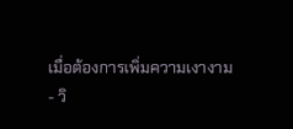เมื่อต้องการเพิ่มความเงางาม
- วิ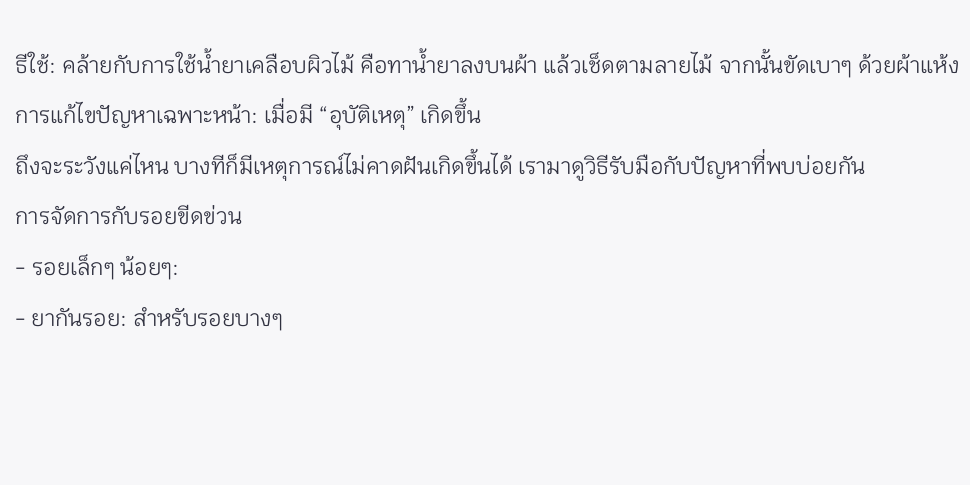ธีใช้: คล้ายกับการใช้น้ำยาเคลือบผิวไม้ คือทาน้ำยาลงบนผ้า แล้วเช็ดตามลายไม้ จากนั้นขัดเบาๆ ด้วยผ้าแห้ง
การแก้ไขปัญหาเฉพาะหน้า: เมื่อมี “อุบัติเหตุ” เกิดขึ้น
ถึงจะระวังแค่ไหน บางทีก็มีเหตุการณ์ไม่คาดฝันเกิดขึ้นได้ เรามาดูวิธีรับมือกับปัญหาที่พบบ่อยกัน
การจัดการกับรอยขีดข่วน
- รอยเล็กๆ น้อยๆ:
- ยากันรอย: สำหรับรอยบางๆ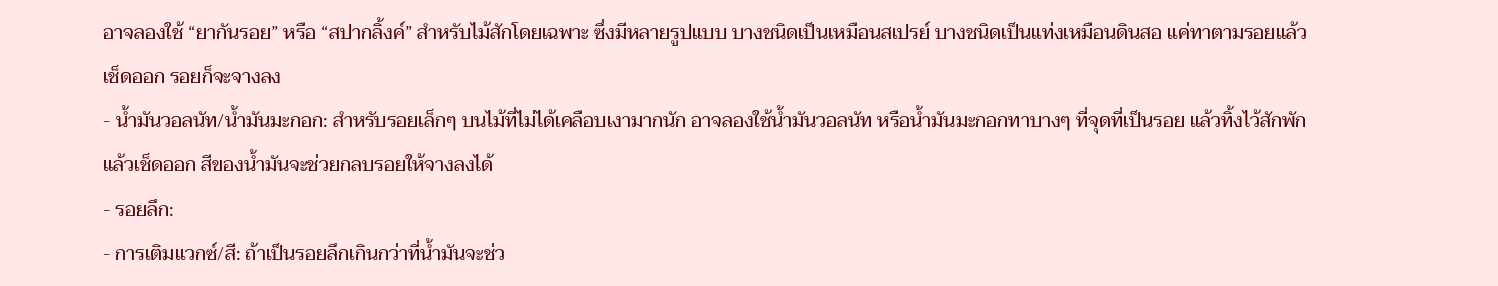อาจลองใช้ “ยากันรอย” หรือ “สปากลิ้งค์” สำหรับไม้สักโดยเฉพาะ ซึ่งมีหลายรูปแบบ บางชนิดเป็นเหมือนสเปรย์ บางชนิดเป็นแท่งเหมือนดินสอ แค่ทาตามรอยแล้วเช็ดออก รอยก็จะจางลง
- น้ำมันวอลนัท/น้ำมันมะกอก: สำหรับรอยเล็กๆ บนไม้ที่ไม่ได้เคลือบเงามากนัก อาจลองใช้น้ำมันวอลนัท หรือน้ำมันมะกอกทาบางๆ ที่จุดที่เป็นรอย แล้วทิ้งไว้สักพัก แล้วเช็ดออก สีของน้ำมันจะช่วยกลบรอยให้จางลงได้
- รอยลึก:
- การเติมแวกซ์/สี: ถ้าเป็นรอยลึกเกินกว่าที่น้ำมันจะช่ว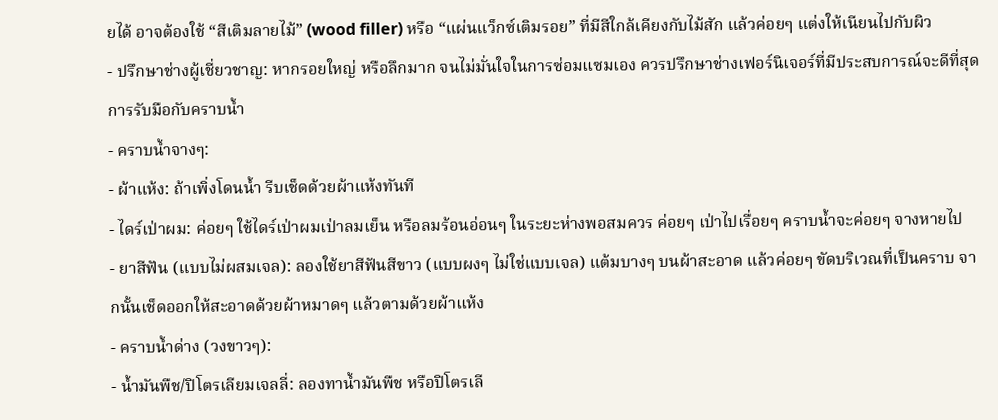ยได้ อาจต้องใช้ “สีเติมลายไม้” (wood filler) หรือ “แผ่นแว็กซ์เติมรอย” ที่มีสีใกล้เคียงกับไม้สัก แล้วค่อยๆ แต่งให้เนียนไปกับผิว
- ปรึกษาช่างผู้เชี่ยวชาญ: หากรอยใหญ่ หรือลึกมาก จนไม่มั่นใจในการซ่อมแซมเอง ควรปรึกษาช่างเฟอร์นิเจอร์ที่มีประสบการณ์จะดีที่สุด
การรับมือกับคราบน้ำ
- คราบน้ำจางๆ:
- ผ้าแห้ง: ถ้าเพิ่งโดนน้ำ รีบเช็ดด้วยผ้าแห้งทันที
- ไดร์เป่าผม: ค่อยๆ ใช้ไดร์เป่าผมเป่าลมเย็น หรือลมร้อนอ่อนๆ ในระยะห่างพอสมควร ค่อยๆ เป่าไปเรื่อยๆ คราบน้ำจะค่อยๆ จางหายไป
- ยาสีฟัน (แบบไม่ผสมเจล): ลองใช้ยาสีฟันสีขาว (แบบผงๆ ไม่ใช่แบบเจล) แต้มบางๆ บนผ้าสะอาด แล้วค่อยๆ ขัดบริเวณที่เป็นคราบ จากนั้นเช็ดออกให้สะอาดด้วยผ้าหมาดๆ แล้วตามด้วยผ้าแห้ง
- คราบน้ำด่าง (วงขาวๆ):
- น้ำมันพืช/ปิโตรเลียมเจลลี่: ลองทาน้ำมันพืช หรือปิโตรเลี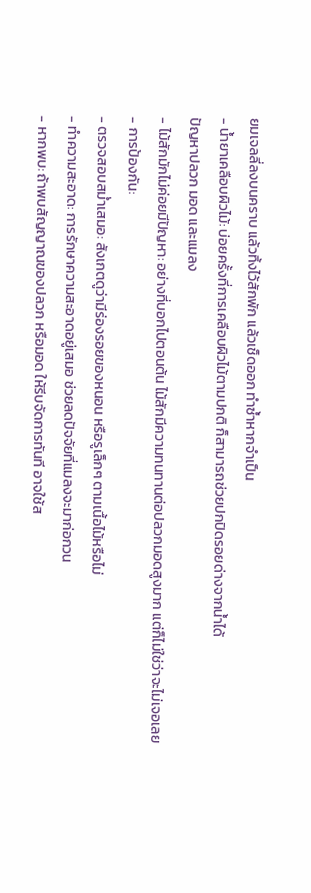ยมเจลลี่ลงบนคราบ แล้วทิ้งไว้สักพัก แล้วเช็ดออก ทำซ้ำหากจำเป็น
- น้ำยาเคลือบผิวไม้: บ่อยครั้งที่การเคลือบผิวไม้ตามปกติ ก็สามารถช่วยปกปิดรอยด่างจากน้ำได้
ปัญหาปลวก มอด และแมลง
- ไม้สักมักไม่ค่อยมีปัญหา: อย่างที่บอกไปตอนต้น ไม้สักมีความทนทานต่อปลวกมอดสูงมาก แต่ก็ไม่ใช่ว่าจะไม่เจอเลย
- การป้องกัน:
- ตรวจสอบสม่ำเสมอ: สังเกตดูว่ามีร่องรอยของหนอน หรือรูเล็กๆ ตามเนื้อไม้หรือไม่
- ทำความสะอาด: การรักษาความสะอาดอยู่เสมอ ช่วยลดปัจจัยที่แมลงจะมาก่อกวน
- หากพบ: ถ้าพบสัญญาณของปลวก หรือมอด ให้รีบจัดการทันที อาจใช้ส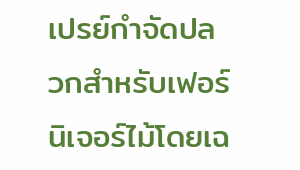เปรย์กำจัดปลวกสำหรับเฟอร์นิเจอร์ไม้โดยเฉ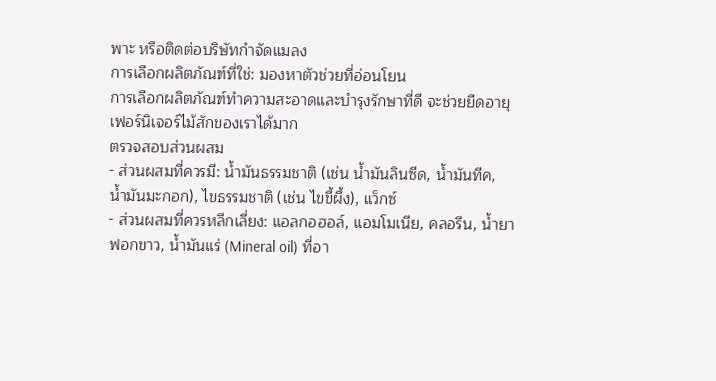พาะ หรือติดต่อบริษัทกำจัดแมลง
การเลือกผลิตภัณฑ์ที่ใช่: มองหาตัวช่วยที่อ่อนโยน
การเลือกผลิตภัณฑ์ทำความสะอาดและบำรุงรักษาที่ดี จะช่วยยืดอายุเฟอร์นิเจอร์ไม้สักของเราได้มาก
ตรวจสอบส่วนผสม
- ส่วนผสมที่ควรมี: น้ำมันธรรมชาติ (เช่น น้ำมันลินซีด, น้ำมันทีค, น้ำมันมะกอก), ไขธรรมชาติ (เช่น ไขขี้ผึ้ง), แว็กซ์
- ส่วนผสมที่ควรหลีกเลี่ยง: แอลกอฮอล์, แอมโมเนีย, คลอรีน, น้ำยาฟอกขาว, น้ำมันแร่ (Mineral oil) ที่อา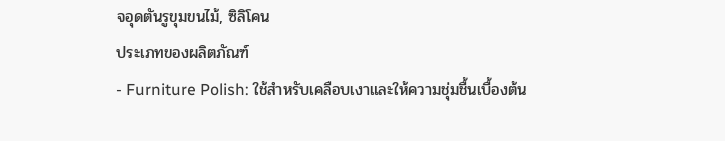จอุดตันรูขุมขนไม้, ซิลิโคน
ประเภทของผลิตภัณฑ์
- Furniture Polish: ใช้สำหรับเคลือบเงาและให้ความชุ่มชื้นเบื้องต้น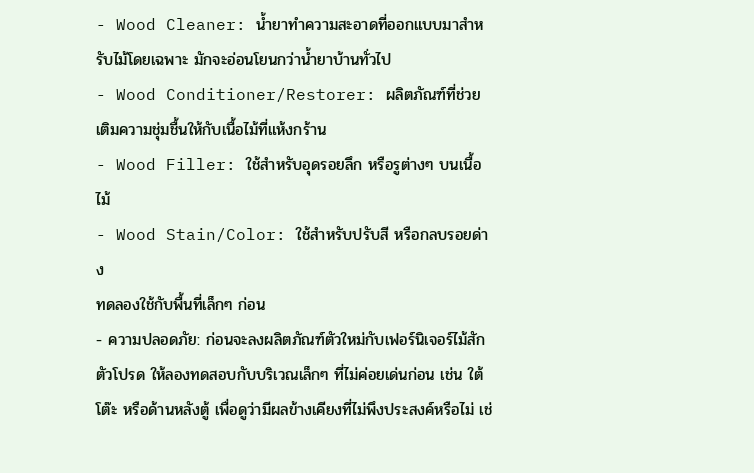- Wood Cleaner: น้ำยาทำความสะอาดที่ออกแบบมาสำหรับไม้โดยเฉพาะ มักจะอ่อนโยนกว่าน้ำยาบ้านทั่วไป
- Wood Conditioner/Restorer: ผลิตภัณฑ์ที่ช่วยเติมความชุ่มชื้นให้กับเนื้อไม้ที่แห้งกร้าน
- Wood Filler: ใช้สำหรับอุดรอยลึก หรือรูต่างๆ บนเนื้อไม้
- Wood Stain/Color: ใช้สำหรับปรับสี หรือกลบรอยด่าง
ทดลองใช้กับพื้นที่เล็กๆ ก่อน
- ความปลอดภัย: ก่อนจะลงผลิตภัณฑ์ตัวใหม่กับเฟอร์นิเจอร์ไม้สักตัวโปรด ให้ลองทดสอบกับบริเวณเล็กๆ ที่ไม่ค่อยเด่นก่อน เช่น ใต้โต๊ะ หรือด้านหลังตู้ เพื่อดูว่ามีผลข้างเคียงที่ไม่พึงประสงค์หรือไม่ เช่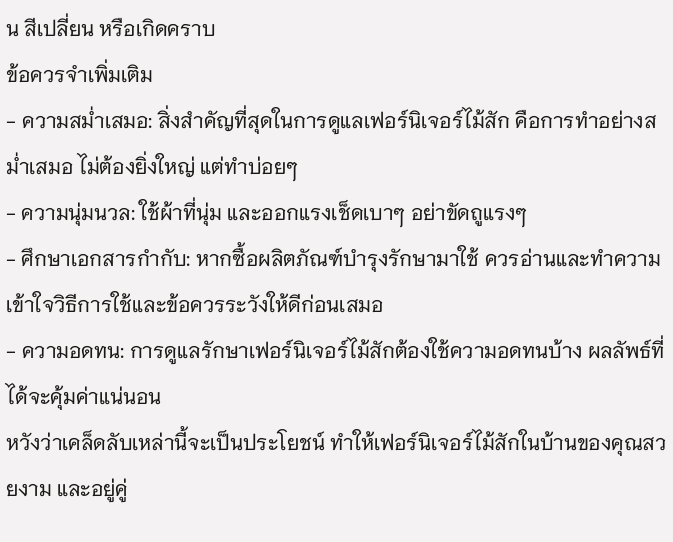น สีเปลี่ยน หรือเกิดคราบ
ข้อควรจำเพิ่มเติม
- ความสม่ำเสมอ: สิ่งสำคัญที่สุดในการดูแลเฟอร์นิเจอร์ไม้สัก คือการทำอย่างสม่ำเสมอ ไม่ต้องยิ่งใหญ่ แต่ทำบ่อยๆ
- ความนุ่มนวล: ใช้ผ้าที่นุ่ม และออกแรงเช็ดเบาๆ อย่าขัดถูแรงๆ
- ศึกษาเอกสารกำกับ: หากซื้อผลิตภัณฑ์บำรุงรักษามาใช้ ควรอ่านและทำความเข้าใจวิธีการใช้และข้อควรระวังให้ดีก่อนเสมอ
- ความอดทน: การดูแลรักษาเฟอร์นิเจอร์ไม้สักต้องใช้ความอดทนบ้าง ผลลัพธ์ที่ได้จะคุ้มค่าแน่นอน
หวังว่าเคล็ดลับเหล่านี้จะเป็นประโยชน์ ทำให้เฟอร์นิเจอร์ไม้สักในบ้านของคุณสวยงาม และอยู่คู่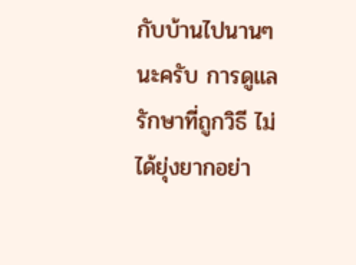กับบ้านไปนานๆ นะครับ การดูแลรักษาที่ถูกวิธี ไม่ได้ยุ่งยากอย่า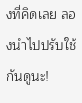งที่คิดเลย ลองนำไปปรับใช้กันดูนะ!